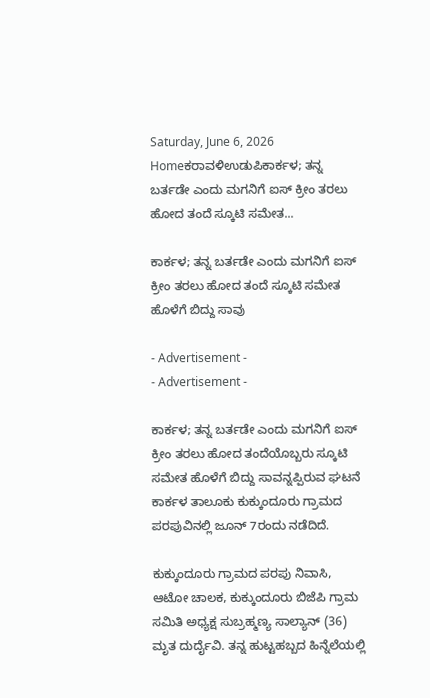Saturday, June 6, 2026
Homeಕರಾವಳಿಉಡುಪಿಕಾರ್ಕಳ; ತನ್ನ ಬರ್ತಡೇ ಎಂದು ಮಗನಿಗೆ ಐಸ್ ಕ್ರೀಂ ತರಲು ಹೋದ ತಂದೆ ಸ್ಕೂಟಿ ಸಮೇತ...

ಕಾರ್ಕಳ; ತನ್ನ ಬರ್ತಡೇ ಎಂದು ಮಗನಿಗೆ ಐಸ್ ಕ್ರೀಂ ತರಲು ಹೋದ ತಂದೆ ಸ್ಕೂಟಿ ಸಮೇತ ಹೊಳೆಗೆ ಬಿದ್ದು ಸಾವು

- Advertisement -
- Advertisement -

ಕಾರ್ಕಳ; ತನ್ನ ಬರ್ತಡೇ ಎಂದು ಮಗನಿಗೆ ಐಸ್ ಕ್ರೀಂ ತರಲು ಹೋದ ತಂದೆಯೊಬ್ಬರು ಸ್ಕೂಟಿ ಸಮೇತ ಹೊಳೆಗೆ ಬಿದ್ದು ಸಾವನ್ನಪ್ಪಿರುವ ಘಟನೆ ಕಾರ್ಕಳ ತಾಲೂಕು ಕುಕ್ಕುಂದೂರು ಗ್ರಾಮದ ಪರಪುವಿನಲ್ಲಿ ಜೂನ್ 7ರಂದು ನಡೆದಿದೆ.

ಕುಕ್ಕುಂದೂರು ಗ್ರಾಮದ ಪರಪು ನಿವಾಸಿ, ಆಟೋ ಚಾಲಕ, ಕುಕ್ಕುಂದೂರು ಬಿಜೆಪಿ ಗ್ರಾಮ ಸಮಿತಿ ಅಧ್ಯಕ್ಷ ಸುಬ್ರಹ್ಮಣ್ಯ ಸಾಲ್ಯಾನ್ (36) ಮೃತ ದುರ್ದೈವಿ. ತನ್ನ ಹುಟ್ಟಹಬ್ಬದ ಹಿನ್ನೆಲೆಯಲ್ಲಿ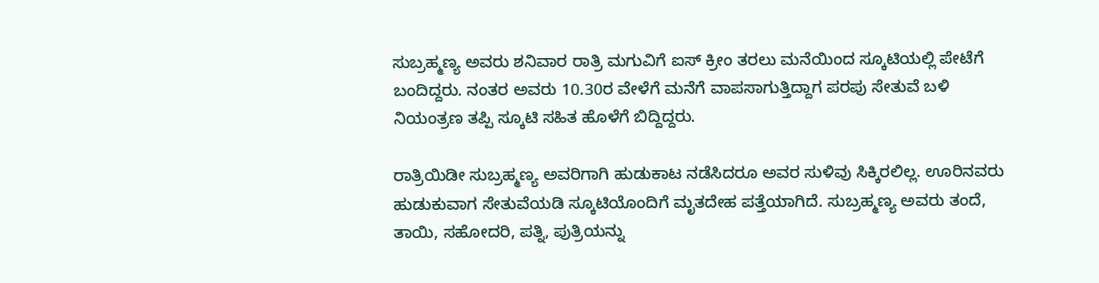ಸುಬ್ರಹ್ಮಣ್ಯ ಅವರು ಶನಿವಾರ ರಾತ್ರಿ ಮಗುವಿಗೆ ಐಸ್ ಕ್ರೀಂ ತರಲು ಮನೆಯಿಂದ ಸ್ಕೂಟಿಯಲ್ಲಿ ಪೇಟೆಗೆ ಬಂದಿದ್ದರು. ನಂತರ ಅವರು 10.30ರ ವೇಳೆಗೆ ಮನೆಗೆ ವಾಪಸಾಗುತ್ತಿದ್ದಾಗ ಪರಪು ಸೇತುವೆ ಬಳಿ ನಿಯಂತ್ರಣ ತಪ್ಪಿ ಸ್ಕೂಟಿ ಸಹಿತ ಹೊಳೆಗೆ ಬಿದ್ದಿದ್ದರು.

ರಾತ್ರಿಯಿಡೀ ಸುಬ್ರಹ್ಮಣ್ಯ ಅವರಿಗಾಗಿ ಹುಡುಕಾಟ ನಡೆಸಿದರೂ ಅವರ ಸುಳಿವು ಸಿಕ್ಕಿರಲಿಲ್ಲ. ಊರಿನವರು ಹುಡುಕುವಾಗ ಸೇತುವೆಯಡಿ ಸ್ಕೂಟಿಯೊಂದಿಗೆ ಮೃತದೇಹ ಪತ್ತೆಯಾಗಿದೆ. ಸುಬ್ರಹ್ಮಣ್ಯ ಅವರು ತಂದೆ, ತಾಯಿ, ಸಹೋದರಿ, ಪತ್ನಿ, ಪುತ್ರಿಯನ್ನು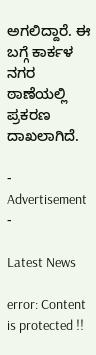ಅಗಲಿದ್ದಾರೆ. ಈ ಬಗ್ಗೆ ಕಾರ್ಕಳ ನಗರ ಠಾಣೆಯಲ್ಲಿ ಪ್ರಕರಣ ದಾಖಲಾಗಿದೆ.

- Advertisement -

Latest News

error: Content is protected !!